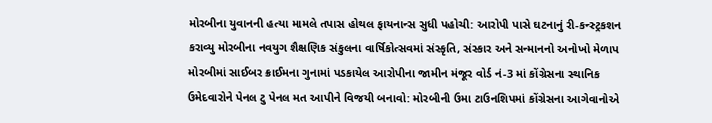મોરબીના યુવાનની હત્યા મામલે તપાસ હોથલ ફાયનાન્સ સુધી પહોચી: આરોપી પાસે ઘટનાનું રી-કન્સ્ટ્રકશન કરાવ્યુ મોરબીના નવયુગ શૈક્ષણિક સંકુલના વાર્ષિકોત્સવમાં સંસ્કૃતિ, સંસ્કાર અને સન્માનનો અનોખો મેળાપ મોરબીમાં સાઈબર ક્રાઈમના ગુનામાં પડકાયેલ આરોપીના જામીન મંજૂર વોર્ડ નં-3 માં કોંગ્રેસના સ્થાનિક ઉમેદવારોને પેનલ ટુ પેનલ મત આપીને વિજયી બનાવો: મોરબીની ઉમા ટાઉનશિપમાં કોંગ્રેસના આગેવાનોએ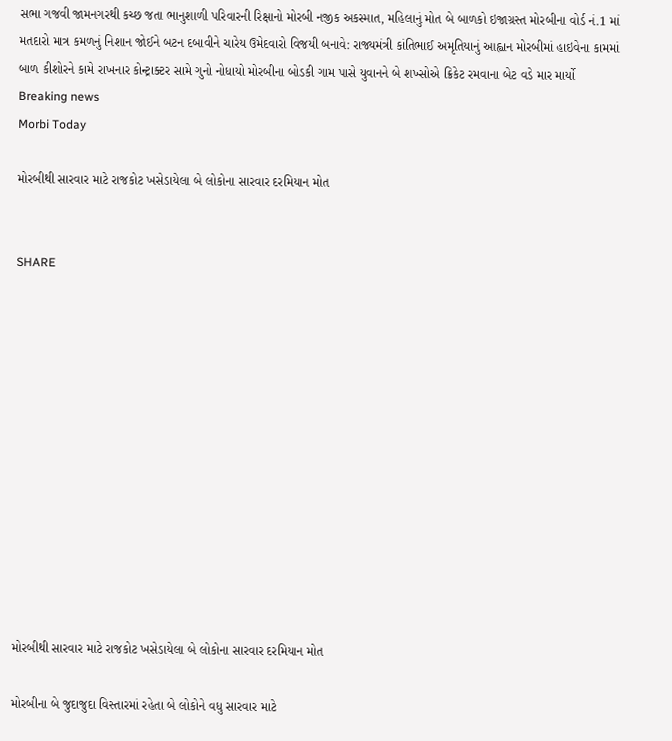સભા ગજવી જામનગરથી કચ્છ જતા ભાનુશાળી પરિવારની રિક્ષાનો મોરબી નજીક અકસ્માત, મહિલાનું મોત બે બાળકો ઇજાગ્રસ્ત મોરબીના વોર્ડ નં.1 માં મતદારો માત્ર કમળનું નિશાન જોઈને બટન દબાવીને ચારેય ઉમેદવારો વિજયી બનાવે: રાજ્યમંત્રી કાંતિભાઈ અમૃતિયાનું આહ્વાન મોરબીમાં હાઇવેના કામમાં બાળ કીશોરને કામે રાખનાર કોન્ટ્રાક્ટર સામે ગુનો નોધાયો મોરબીના બોડકી ગામ પાસે યુવાનને બે શખ્સોએ ક્રિકેટ રમવાના બેટ વડે માર માર્યો
Breaking news
Morbi Today

મોરબીથી સારવાર માટે રાજકોટ ખસેડાયેલા બે લોકોના સારવાર દરમિયાન મોત


SHARE













મોરબીથી સારવાર માટે રાજકોટ ખસેડાયેલા બે લોકોના સારવાર દરમિયાન મોત

મોરબીના બે જુદાજુદા વિસ્તારમાં રહેતા બે લોકોને વધુ સારવાર માટે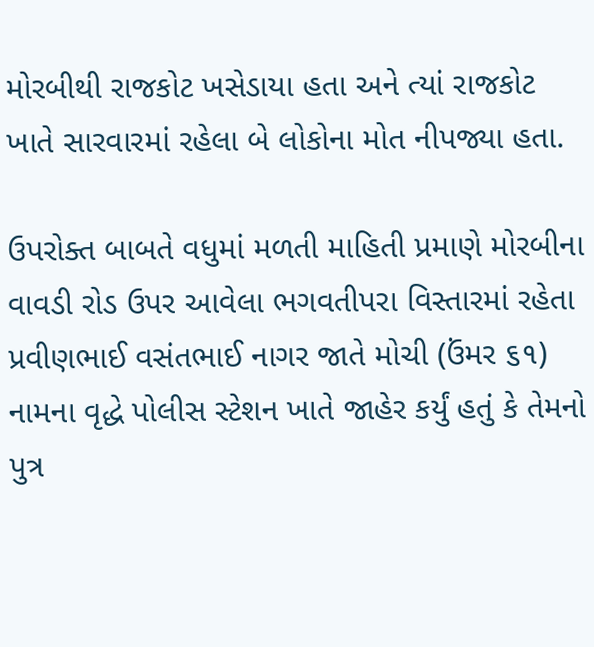મોરબીથી રાજકોટ ખસેડાયા હતા અને ત્યાં રાજકોટ ખાતે સારવારમાં રહેલા બે લોકોના મોત નીપજ્યા હતા.

ઉપરોક્ત બાબતે વધુમાં મળતી માહિતી પ્રમાણે મોરબીના વાવડી રોડ ઉપર આવેલા ભગવતીપરા વિસ્તારમાં રહેતા પ્રવીણભાઈ વસંતભાઈ નાગર જાતે મોચી (ઉંમર ૬૧) નામના વૃદ્ધે પોલીસ સ્ટેશન ખાતે જાહેર કર્યું હતું કે તેમનો પુત્ર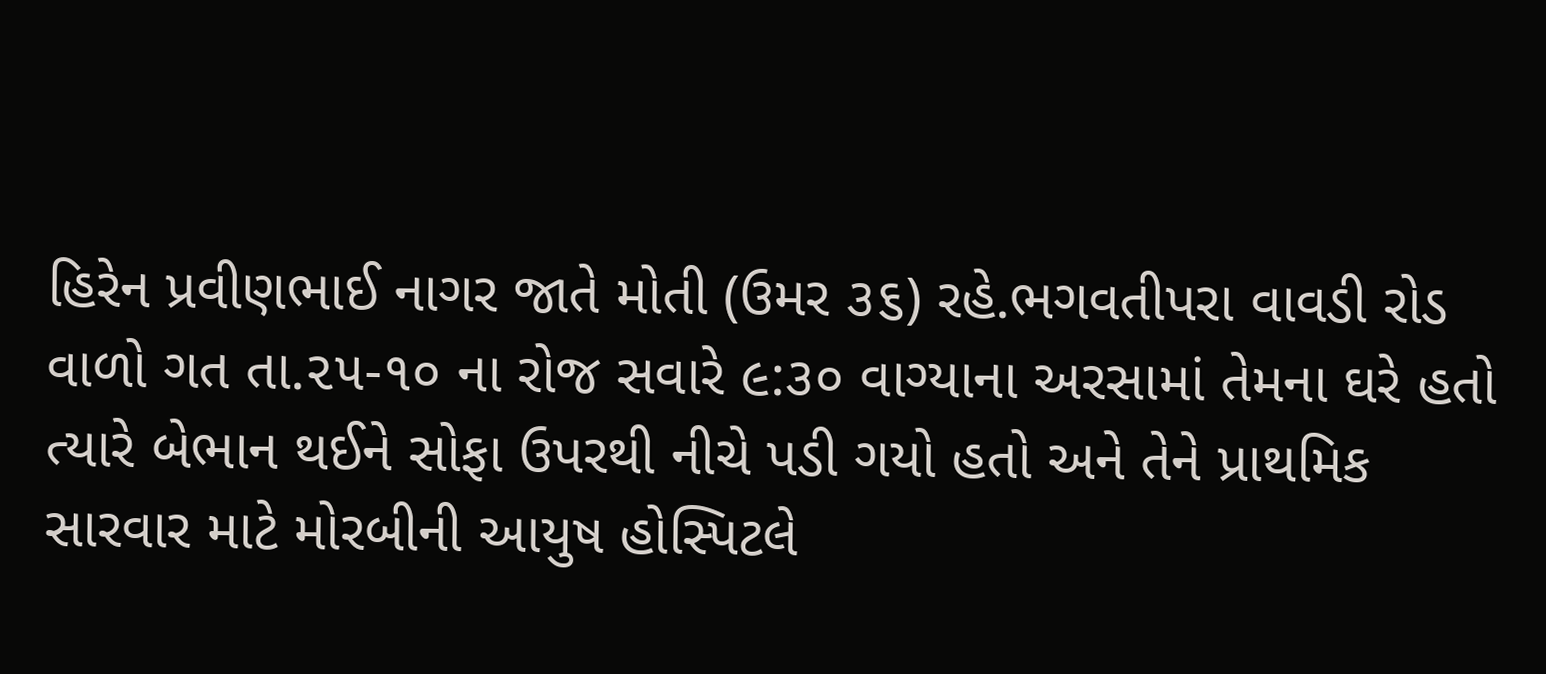હિરેન પ્રવીણભાઈ નાગર જાતે મોતી (ઉમર ૩૬) રહે.ભગવતીપરા વાવડી રોડ વાળો ગત તા.૨૫-૧૦ ના રોજ સવારે ૯:૩૦ વાગ્યાના અરસામાં તેમના ઘરે હતો ત્યારે બેભાન થઈને સોફા ઉપરથી નીચે પડી ગયો હતો અને તેને પ્રાથમિક સારવાર માટે મોરબીની આયુષ હોસ્પિટલે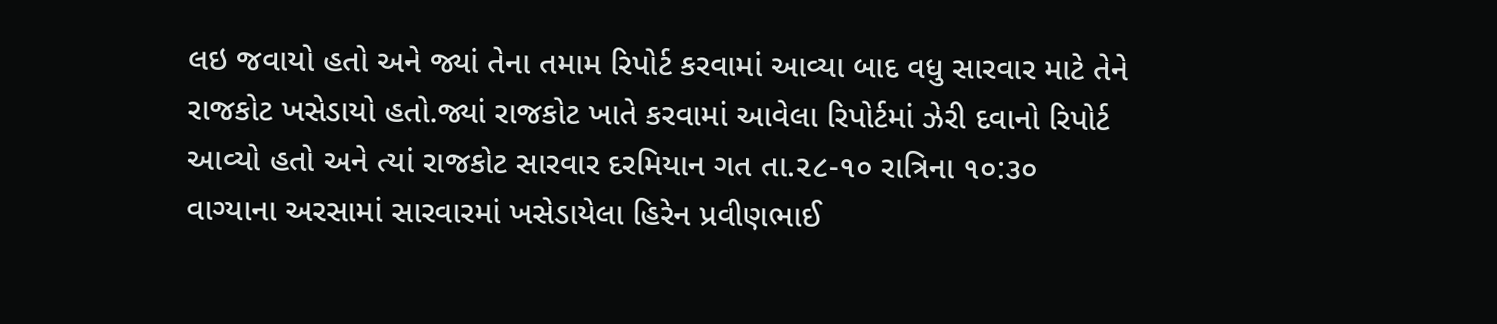લઇ જવાયો હતો અને જ્યાં તેના તમામ રિપોર્ટ કરવામાં આવ્યા બાદ વધુ સારવાર માટે તેને રાજકોટ ખસેડાયો હતો.જ્યાં રાજકોટ ખાતે કરવામાં આવેલા રિપોર્ટમાં ઝેરી દવાનો રિપોર્ટ આવ્યો હતો અને ત્યાં રાજકોટ સારવાર દરમિયાન ગત તા.૨૮-૧૦ રાત્રિના ૧૦:૩૦ વાગ્યાના અરસામાં સારવારમાં ખસેડાયેલા હિરેન પ્રવીણભાઈ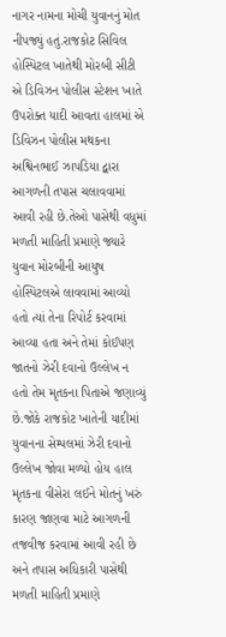નાગર નામના મોચી યુવાનનું મોત નીપજ્યું હતું.રાજકોટ સિવિલ હોસ્પિટલ ખાતેથી મોરબી સીટી એ ડિવિઝન પોલીસ સ્ટેશન ખાતે ઉપરોક્ત યાદી આવતા હાલમાં એ ડિવિઝન પોલીસ મથકના અશ્વિનભાઈ ઝાપડિયા દ્વારા આગળની તપાસ ચલાવવામાં આવી રહી છે.તેઓ પાસેથી વધુમાં મળતી માહિતી પ્રમાણે જ્યારે યુવાન મોરબીની આયુષ હોસ્પિટલએ લાવવામાં આવ્યો હતો ત્યાં તેના રિપોર્ટ કરવામાં આવ્યા હતા અને તેમાં કોઈપણ જાતનો ઝેરી દવાનો ઉલ્લેખ ન હતો તેમ મૃતકના પિતાએ જણાવ્યું છે.જોકે રાજકોટ ખાતેની યાદીમાં યુવાનના સેમ્પલમાં ઝેરી દવાનો ઉલ્લેખ જોવા મળ્યો હોય હાલ મૃતકના વીસેરા લઈને મોતનું ખરું કારણ જાણવા માટે આગળની તજવીજ કરવામાં આવી રહી છે અને તપાસ અધિકારી પાસેથી મળતી માહિતી પ્રમાણે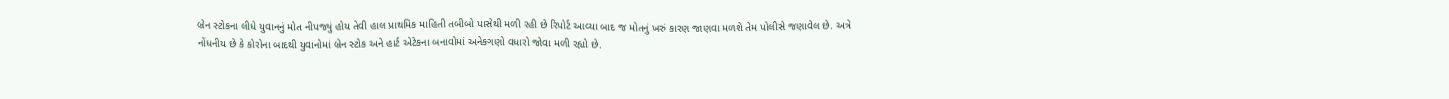બ્રેન સ્ટોકના લીધે યુવાનનું મોત નીપજ્યું હોય તેવી હાલ પ્રાથમિક માહિતી તબીબો પાસેથી મળી રહી છે રિપોર્ટ આવ્યા બાદ જ મોતનું ખરું કારણ જાણવા મળશે તેમ પોલીસે જણાવેલ છે. અત્રે નોંધનીય છે કે કોરોના બાદથી યુવાનોમાં બ્રેન સ્ટોક અને હાર્ટ એટેકના બનાવોમાં અનેકગણો વધારો જોવા મળી રહ્યો છે.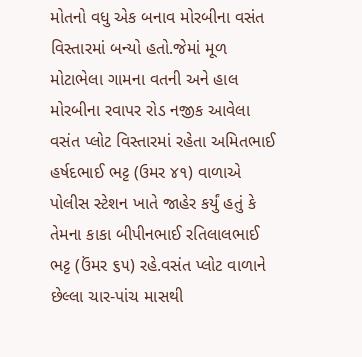મોતનો વધુ એક બનાવ મોરબીના વસંત વિસ્તારમાં બન્યો હતો.જેમાં મૂળ મોટાભેલા ગામના વતની અને હાલ મોરબીના રવાપર રોડ નજીક આવેલા વસંત પ્લોટ વિસ્તારમાં રહેતા અમિતભાઈ હર્ષદભાઈ ભટ્ટ (ઉમર ૪૧) વાળાએ પોલીસ સ્ટેશન ખાતે જાહેર કર્યું હતું કે તેમના કાકા બીપીનભાઈ રતિલાલભાઈ ભટ્ટ (ઉંમર ૬૫) રહે.વસંત પ્લોટ વાળાને છેલ્લા ચાર-પાંચ માસથી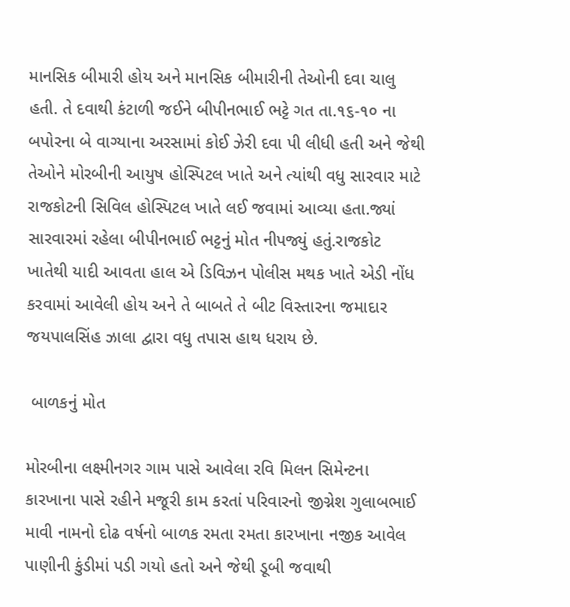માનસિક બીમારી હોય અને માનસિક બીમારીની તેઓની દવા ચાલુ હતી. તે દવાથી કંટાળી જઈને બીપીનભાઈ ભટ્ટે ગત તા.૧૬-૧૦ ના બપોરના બે વાગ્યાના અરસામાં કોઈ ઝેરી દવા પી લીધી હતી અને જેથી તેઓને મોરબીની આયુષ હોસ્પિટલ ખાતે અને ત્યાંથી વધુ સારવાર માટે રાજકોટની સિવિલ હોસ્પિટલ ખાતે લઈ જવામાં આવ્યા હતા.જ્યાં સારવારમાં રહેલા બીપીનભાઈ ભટ્ટનું મોત નીપજ્યું હતું.રાજકોટ ખાતેથી યાદી આવતા હાલ એ ડિવિઝન પોલીસ મથક ખાતે એડી નોંધ કરવામાં આવેલી હોય અને તે બાબતે તે બીટ વિસ્તારના જમાદાર જયપાલસિંહ ઝાલા દ્વારા વધુ તપાસ હાથ ધરાય છે.

 બાળકનું મોત

મોરબીના લક્ષ્મીનગર ગામ પાસે આવેલા રવિ મિલન સિમેન્ટના કારખાના પાસે રહીને મજૂરી કામ કરતાં પરિવારનો જીગ્નેશ ગુલાબભાઈ માવી નામનો દોઢ વર્ષનો બાળક રમતા રમતા કારખાના નજીક આવેલ પાણીની કુંડીમાં પડી ગયો હતો અને જેથી ડૂબી જવાથી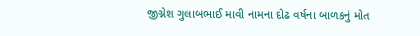જીગ્નેશ ગુલાબભાઈ માવી નામના દોઢ વર્ષના બાળકનું મોત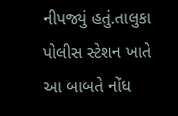નીપજ્યું હતું.તાલુકા પોલીસ સ્ટેશન ખાતે આ બાબતે નોંધ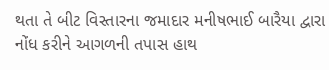થતા તે બીટ વિસ્તારના જમાદાર મનીષભાઈ બારૈયા દ્વારા નોંધ કરીને આગળની તપાસ હાથ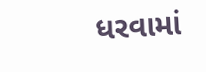ધરવામાં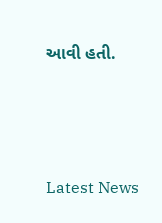આવી હતી.






Latest News